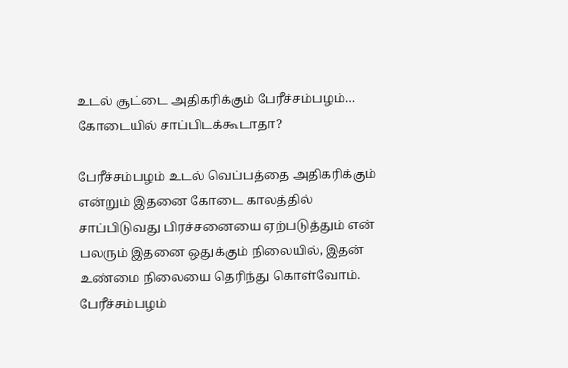உடல் சூட்டை அதிகரிக்கும் பேரீச்சம்பழம்… கோடையில் சாப்பிடக்கூடாதா?

பேரீச்சம்பழம் உடல் வெப்பத்தை அதிகரிக்கும் என்றும் இதனை கோடை காலத்தில் சாப்பிடுவது பிரச்சனையை ஏற்படுத்தும் என் பலரும் இதனை ஒதுக்கும் நிலையில், இதன் உண்மை நிலையை தெரிந்து கொள்வோம்.
பேரீச்சம்பழம்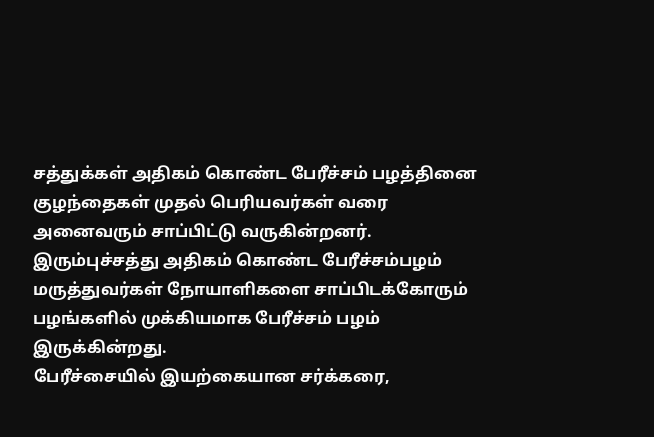சத்துக்கள் அதிகம் கொண்ட பேரீச்சம் பழத்தினை குழந்தைகள் முதல் பெரியவர்கள் வரை அனைவரும் சாப்பிட்டு வருகின்றனர்.
இரும்புச்சத்து அதிகம் கொண்ட பேரீச்சம்பழம் மருத்துவர்கள் நோயாளிகளை சாப்பிடக்கோரும் பழங்களில் முக்கியமாக பேரீச்சம் பழம் இருக்கின்றது.
பேரீச்சையில் இயற்கையான சர்க்கரை,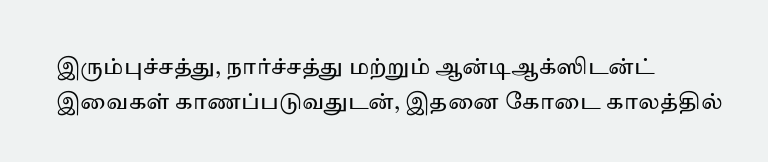இரும்புச்சத்து, நார்ச்சத்து மற்றும் ஆன்டிஆக்ஸிடன்ட் இவைகள் காணப்படுவதுடன், இதனை கோடை காலத்தில்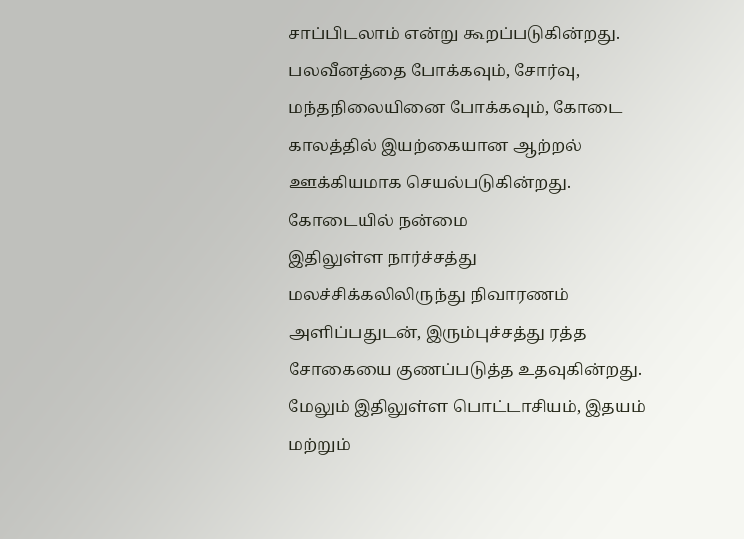சாப்பிடலாம் என்று கூறப்படுகின்றது.
பலவீனத்தை போக்கவும், சோர்வு, மந்தநிலையினை போக்கவும், கோடை காலத்தில் இயற்கையான ஆற்றல் ஊக்கியமாக செயல்படுகின்றது.
கோடையில் நன்மை
இதிலுள்ள நார்ச்சத்து மலச்சிக்கலிலிருந்து நிவாரணம் அளிப்பதுடன், இரும்புச்சத்து ரத்த சோகையை குணப்படுத்த உதவுகின்றது. மேலும் இதிலுள்ள பொட்டாசியம், இதயம் மற்றும்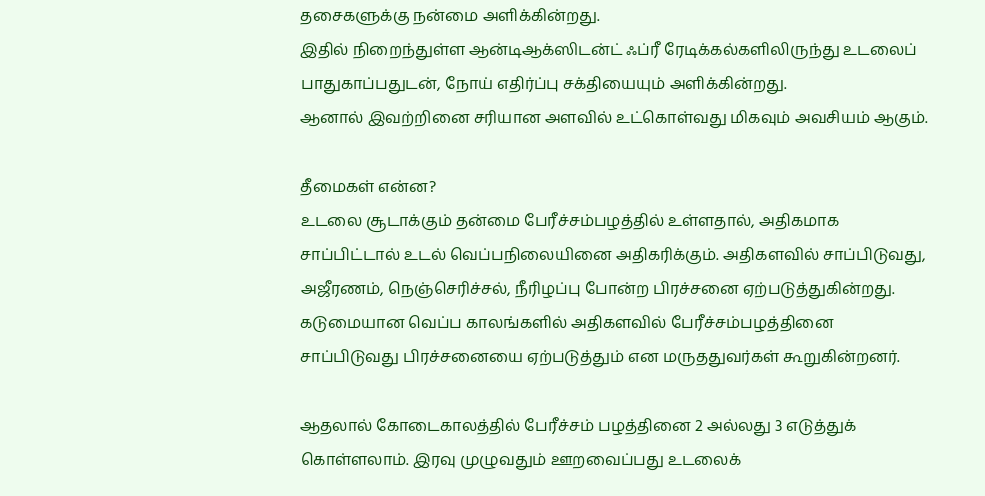தசைகளுக்கு நன்மை அளிக்கின்றது.
இதில் நிறைந்துள்ள ஆன்டிஆக்ஸிடன்ட் ஃப்ரீ ரேடிக்கல்களிலிருந்து உடலைப் பாதுகாப்பதுடன், நோய் எதிர்ப்பு சக்தியையும் அளிக்கின்றது.
ஆனால் இவற்றினை சரியான அளவில் உட்கொள்வது மிகவும் அவசியம் ஆகும்.

தீமைகள் என்ன?
உடலை சூடாக்கும் தன்மை பேரீச்சம்பழத்தில் உள்ளதால், அதிகமாக சாப்பிட்டால் உடல் வெப்பநிலையினை அதிகரிக்கும். அதிகளவில் சாப்பிடுவது, அஜீரணம், நெஞ்செரிச்சல், நீரிழப்பு போன்ற பிரச்சனை ஏற்படுத்துகின்றது.
கடுமையான வெப்ப காலங்களில் அதிகளவில் பேரீச்சம்பழத்தினை சாப்பிடுவது பிரச்சனையை ஏற்படுத்தும் என மருததுவர்கள் கூறுகின்றனர்.

ஆதலால் கோடைகாலத்தில் பேரீச்சம் பழத்தினை 2 அல்லது 3 எடுத்துக் கொள்ளலாம். இரவு முழுவதும் ஊறவைப்பது உடலைக்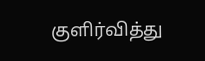குளிர்வித்து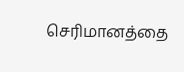செரிமானத்தை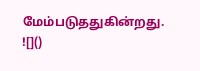மேம்படுததுகின்றது.
![]()